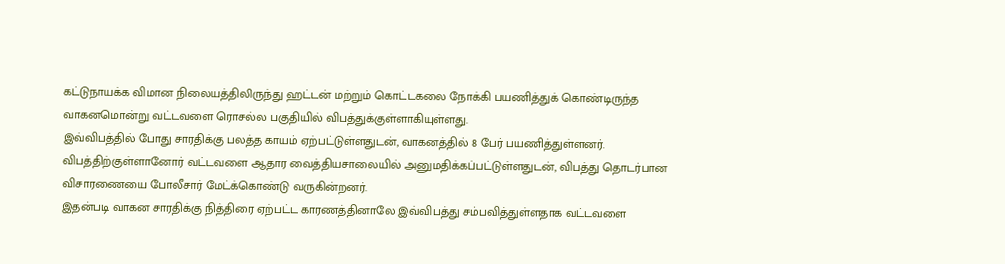கட்டுநாயக்க விமான நிலையத்திலிருந்து ஹட்டன் மற்றும் கொட்டகலை நோக்கி பயணித்துக் கொண்டிருந்த வாகனமொன்று வட்டவளை ரொசல்ல பகுதியில் விபத்துக்குள்ளாகியுள்ளது.
இவ்விபத்தில் போது சாரதிக்கு பலத்த காயம் ஏற்பட்டுள்ளதுடன், வாகனத்தில் 8 பேர் பயணித்துள்ளனர்.
விபத்திற்குள்ளானோர் வட்டவளை ஆதார வைத்தியசாலையில் அனுமதிக்கப்பட்டுள்ளதுடன், விபத்து தொடர்பான விசாரணையை போலீசார் மேட்க்கொண்டு வருகின்றனர்.
இதன்படி வாகன சாரதிக்கு நித்திரை ஏற்பட்ட காரணத்தினாலே இவ்விபத்து சம்பவித்துள்ளதாக வட்டவளை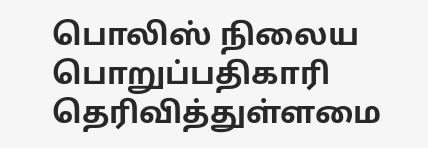பொலிஸ் நிலைய பொறுப்பதிகாரி தெரிவித்துள்ளமை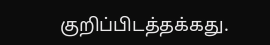குறிப்பிடத்தக்கது.